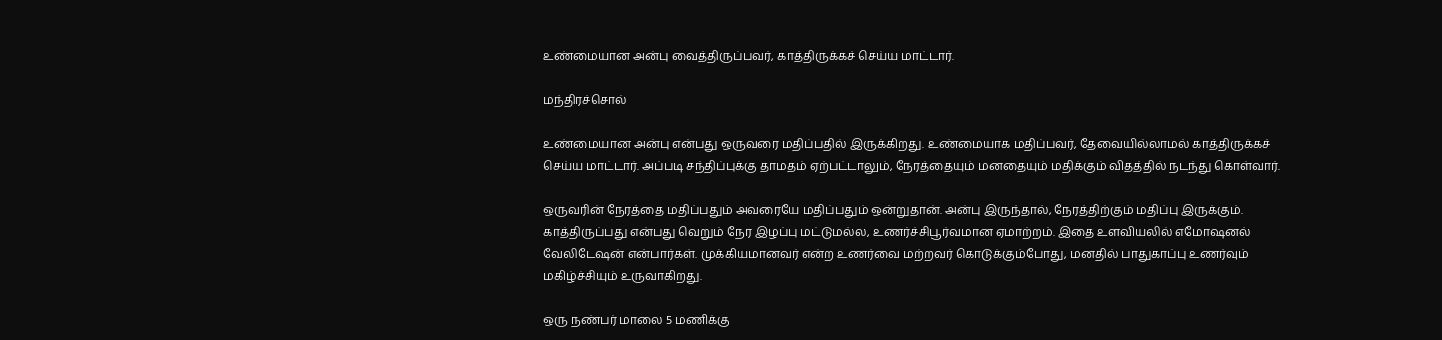உண்மையான அன்பு வைத்திருப்பவர், காத்திருக்கச் செய்ய மாட்டார்.

மந்திரச்சொல்

உண்மையான அன்பு என்பது ஒருவரை மதிப்பதில் இருக்கிறது. உண்மையாக மதிப்பவர், தேவையில்லாமல் காத்திருக்கச் செய்ய மாட்டார். அப்படி சந்திப்புக்கு தாமதம் ஏற்பட்டாலும், நேரத்தையும் மனதையும் மதிக்கும் விதத்தில் நடந்து கொள்வார்.

ஒருவரின் நேரத்தை மதிப்பதும் அவரையே மதிப்பதும் ஒன்றுதான். அன்பு இருந்தால், நேரத்திற்கும் மதிப்பு இருக்கும். காத்திருப்பது என்பது வெறும் நேர இழப்பு மட்டுமல்ல, உணர்ச்சிபூர்வமான ஏமாற்றம். இதை உளவியலில் எமோஷனல் வேலிடேஷன் என்பார்கள். முக்கியமானவர் என்ற உணர்வை மற்றவர் கொடுக்கும்போது, மனதில் பாதுகாப்பு உணர்வும் மகிழ்ச்சியும் உருவாகிறது.

ஒரு நண்பர் மாலை 5 மணிக்கு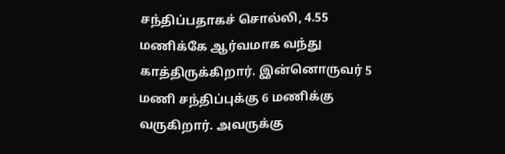சந்திப்பதாகச் சொல்லி, 4.55 மணிக்கே ஆர்வமாக வந்து காத்திருக்கிறார். இன்னொருவர் 5 மணி சந்திப்புக்கு 6 மணிக்கு வருகிறார். அவருக்கு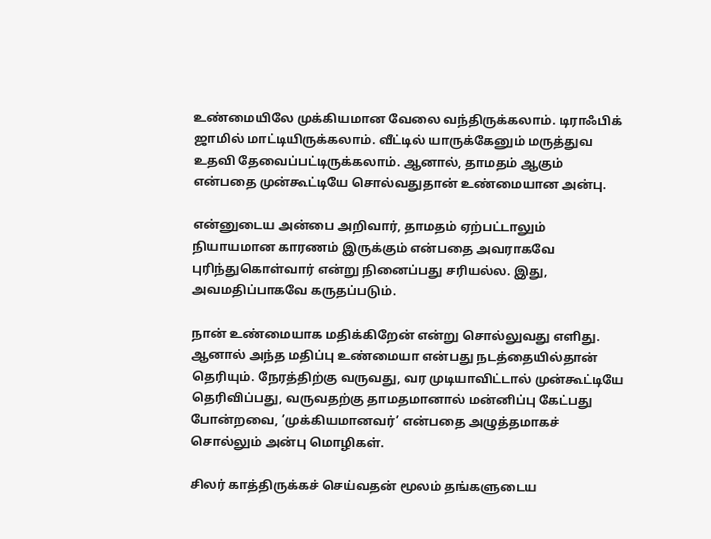உண்மையிலே முக்கியமான வேலை வந்திருக்கலாம். டிராஃபிக் ஜாமில் மாட்டியிருக்கலாம். வீட்டில் யாருக்கேனும் மருத்துவ உதவி தேவைப்பட்டிருக்கலாம். ஆனால், தாமதம் ஆகும் என்பதை முன்கூட்டியே சொல்வதுதான் உண்மையான அன்பு.

என்னுடைய அன்பை அறிவார், தாமதம் ஏற்பட்டாலும் நியாயமான காரணம் இருக்கும் என்பதை அவராகவே புரிந்துகொள்வார் என்று நினைப்பது சரியல்ல. இது,  அவமதிப்பாகவே கருதப்படும்.

நான் உண்மையாக மதிக்கிறேன் என்று சொல்லுவது எளிது. ஆனால் அந்த மதிப்பு உண்மையா என்பது நடத்தையில்தான் தெரியும். நேரத்திற்கு வருவது, வர முடியாவிட்டால் முன்கூட்டியே தெரிவிப்பது, வருவதற்கு தாமதமானால் மன்னிப்பு கேட்பது போன்றவை, ’முக்கியமானவர்’ என்பதை அழுத்தமாகச் சொல்லும் அன்பு மொழிகள்.

சிலர் காத்திருக்கச் செய்வதன் மூலம் தங்களுடைய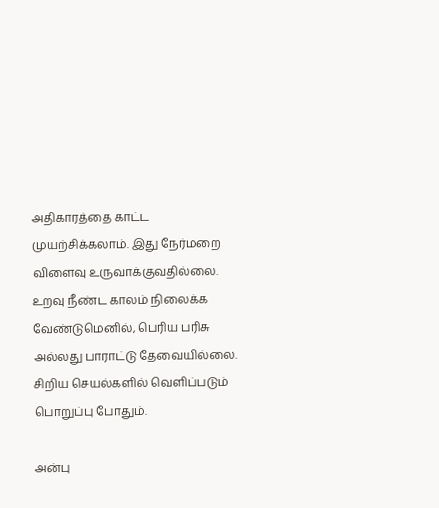அதிகாரத்தை காட்ட முயற்சிக்கலாம். இது நேர்மறை விளைவு உருவாக்குவதில்லை. உறவு நீண்ட காலம் நிலைக்க வேண்டுமெனில், பெரிய பரிசு அல்லது பாராட்டு தேவையில்லை. சிறிய செயல்களில் வெளிப்படும் பொறுப்பு போதும்.

அன்பு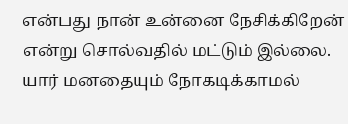என்பது நான் உன்னை நேசிக்கிறேன் என்று சொல்வதில் மட்டும் இல்லை. யார் மனதையும் நோகடிக்காமல்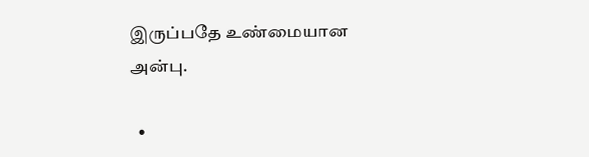இருப்பதே உண்மையான அன்பு.

  •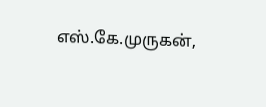எஸ்.கே.முருகன்,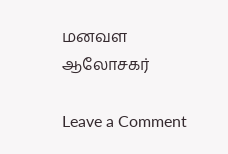மனவள ஆலோசகர்

Leave a Comment